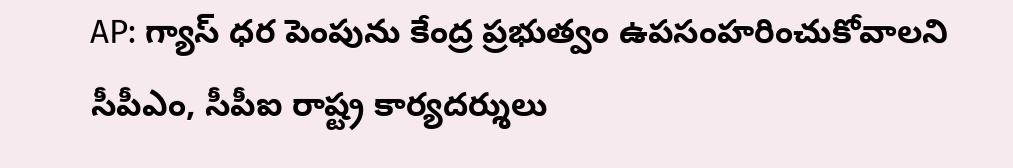AP: గ్యాస్ ధర పెంపును కేంద్ర ప్రభుత్వం ఉపసంహరించుకోవాలని సీపీఎం, సీపీఐ రాష్ట్ర కార్యదర్శులు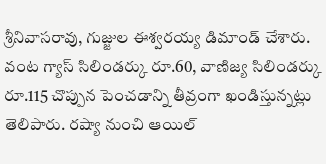శ్రీనివాసరావు, గుజ్జుల ఈశ్వరయ్య డిమాండ్ చేశారు. వంట గ్యాస్ సిలిండర్కు రూ.60, వాణిజ్య సిలిండర్కు రూ.115 చొప్పున పెంచడాన్ని తీవ్రంగా ఖండిస్తున్నట్లు తెలిపారు. రష్యా నుంచి ఆయిల్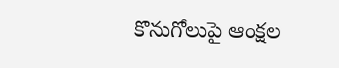కొనుగోలుపై ఆంక్షల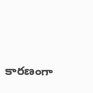కారణంగా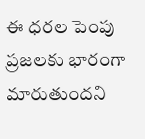ఈ ధరల పెంపు ప్రజలకు భారంగా మారుతుందని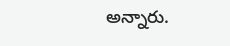అన్నారు.